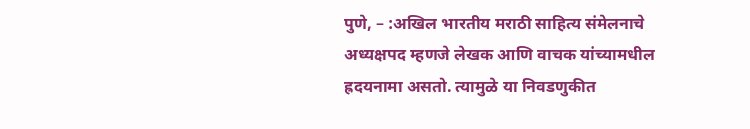पुणे, – :अखिल भारतीय मराठी साहित्य संमेलनाचे अध्यक्षपद म्हणजे लेखक आणि वाचक यांच्यामधील ह्रदयनामा असतो. त्यामुळे या निवडणुकीत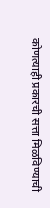कोणत्याही प्रकारची सत्ता मिळविण्याची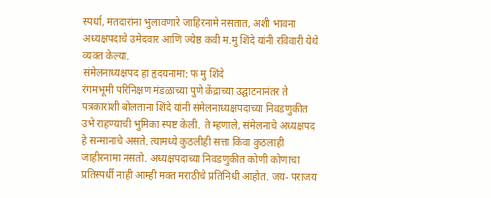स्पर्धा, मतदारांना भुलावणारे जाहिरनामे नसतात, अशी भावना अध्यक्षपदाचे उमेदवार आणि ज्येष्ठ कवी म.मु शिंदे यांनी रविवारी येथे व्यक्त केल्या.
संमेलनाध्यक्षपद हा हृदयनामा: फ मु शिंदे
रंगमभूमी परिनिक्षण मंडळाच्या पुणे केंद्राच्या उद्घाटनानंतर ते पत्रकारांशी बोलताना शिंदे यांनी संमेलनाध्यक्षपदाच्या निवडणुकीत उभे राहण्याची भुमिका स्पष्ट केली. ते म्हणाले, संमेलनाचे अध्यक्षपद हे सन्मानाचे असते. त्यामध्ये कुठलीही सत्ता किंवा कुठलाही जाहीरनामा नसतो. अध्यक्षपदाच्या निवडणुकीत कोणी कोणाचा प्रतिस्पर्धी नाही आम्ही मक्त मराठीचे प्रतिनिधी आहोत. जय- पराजय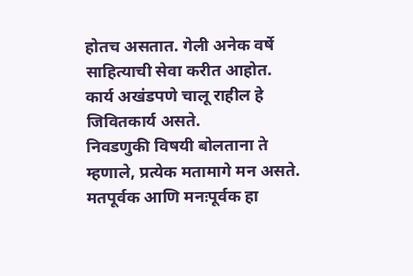होतच असतात. गेली अनेक वर्षे साहित्याची सेवा करीत आहोत. कार्य अखंडपणे चालू राहील हे जिवितकार्य असते.
निवडणुकी विषयी बोलताना ते म्हणाले, प्रत्येक मतामागे मन असते. मतपूर्वक आणि मनःपूर्वक हा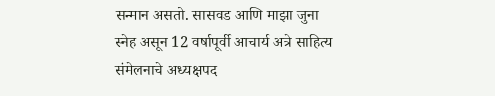सन्मान असतो. सासवड आणि माझा जुना स्नेह असून 12 वर्षापूर्वी आचार्य अत्रे साहित्य संमेलनाचे अध्यक्षपद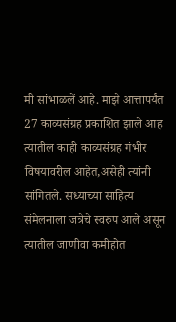मी सांभाळलें आहे. माझे आत्तापर्यंत 27 काव्यसंग्रह प्रकाशित झाले आह त्यातील काही काव्यसंग्रह गंभीर विषयावरील आहेत,असेही त्यांनी सांगितले. सध्याच्या साहित्य संमेलनाला जत्रेचे स्वरुप आले असून त्यातील जाणीवा कमीहोत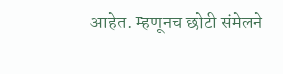आहेत. म्हणूनच छोटी संमेलने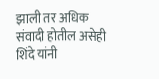झाली तर अधिक संवादी होतील असेही शिंदे यांनी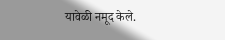यावेळी नमूद केले.